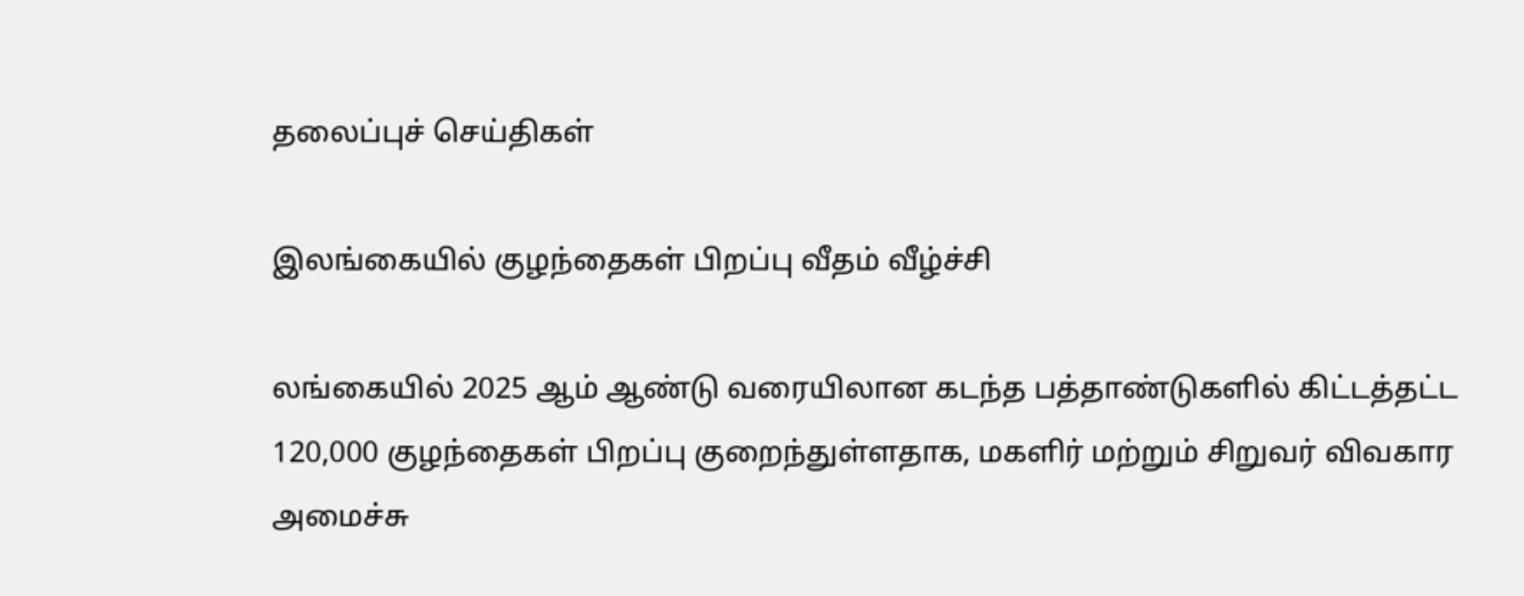தலைப்புச் செய்திகள்

இலங்கையில் குழந்தைகள் பிறப்பு வீதம் வீழ்ச்சி

லங்கையில் 2025 ஆம் ஆண்டு வரையிலான கடந்த பத்தாண்டுகளில் கிட்டத்தட்ட 120,000 குழந்தைகள் பிறப்பு குறைந்துள்ளதாக, மகளிர் மற்றும் சிறுவர் விவகார அமைச்சு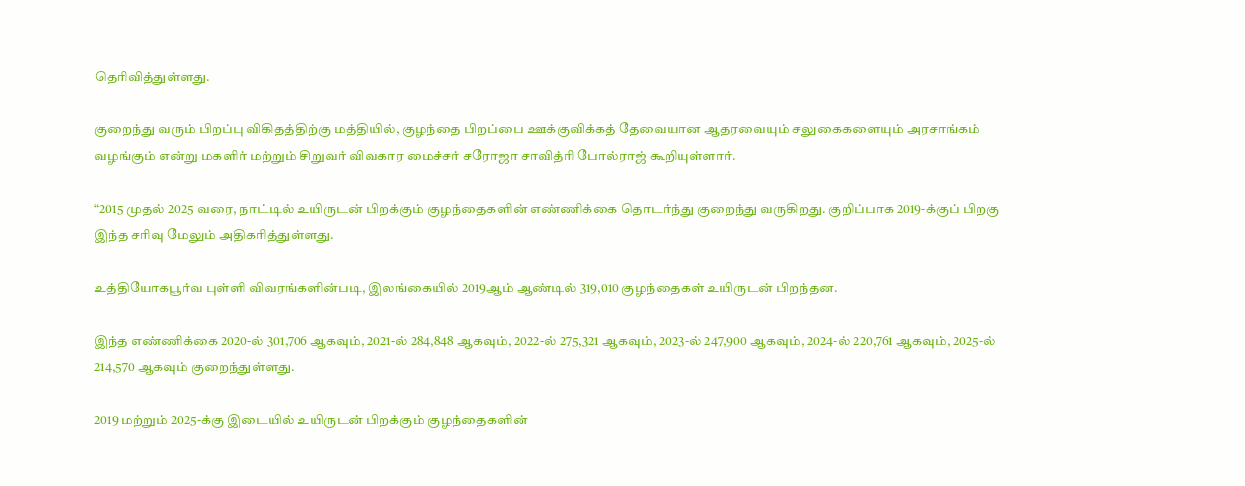தெரிவித்துள்ளது.

குறைந்து வரும் பிறப்பு விகிதத்திற்கு மத்தியில், குழந்தை பிறப்பை ஊக்குவிக்கத் தேவையான ஆதரவையும் சலுகைகளையும் அரசாங்கம் வழங்கும் என்று மகளிர் மற்றும் சிறுவர் விவகார மைச்சர் சரோஜா சாவித்ரி போல்ராஜ் கூறியுள்ளார்.

“2015 முதல் 2025 வரை, நாட்டில் உயிருடன் பிறக்கும் குழந்தைகளின் எண்ணிக்கை தொடர்ந்து குறைந்து வருகிறது. குறிப்பாக 2019-க்குப் பிறகு இந்த சரிவு மேலும் அதிகரித்துள்ளது.

உத்தியோகபூர்வ புள்ளி விவரங்களின்படி, இலங்கையில் 2019ஆம் ஆண்டில் 319,010 குழந்தைகள் உயிருடன் பிறந்தன.

இந்த எண்ணிக்கை 2020-ல் 301,706 ஆகவும், 2021-ல் 284,848 ஆகவும், 2022-ல் 275,321 ஆகவும், 2023-ல் 247,900 ஆகவும், 2024-ல் 220,761 ஆகவும், 2025-ல் 214,570 ஆகவும் குறைந்துள்ளது.

2019 மற்றும் 2025-க்கு இடையில் உயிருடன் பிறக்கும் குழந்தைகளின்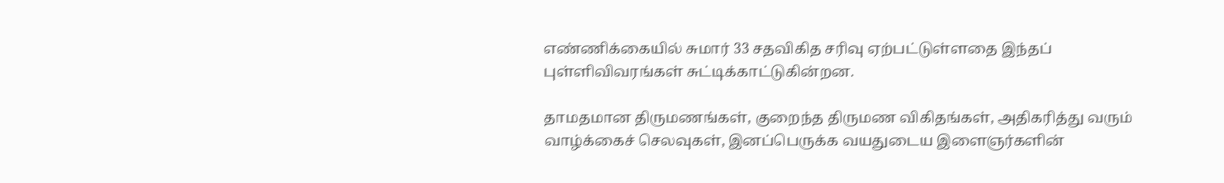எண்ணிக்கையில் சுமார் 33 சதவிகித சரிவு ஏற்பட்டுள்ளதை இந்தப் புள்ளிவிவரங்கள் சுட்டிக்காட்டுகின்றன.

தாமதமான திருமணங்கள், குறைந்த திருமண விகிதங்கள், அதிகரித்து வரும் வாழ்க்கைச் செலவுகள், இனப்பெருக்க வயதுடைய இளைஞர்களின்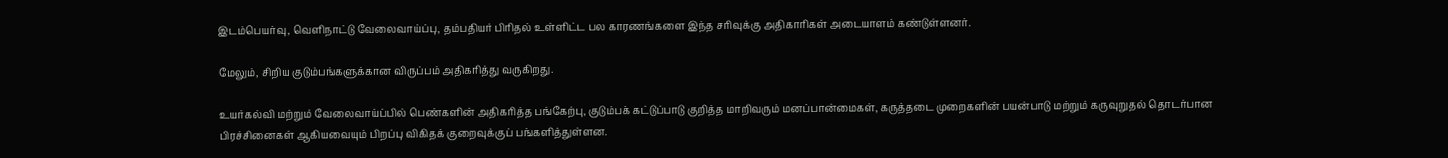இடம்பெயர்வு, வெளிநாட்டு வேலைவாய்ப்பு, தம்பதியர் பிரிதல் உள்ளிட்ட பல காரணங்களை இந்த சரிவுக்கு அதிகாரிகள் அடையாளம் கண்டுள்ளனர்.

மேலும், சிறிய குடும்பங்களுக்கான விருப்பம் அதிகரித்து வருகிறது.

உயர்கல்வி மற்றும் வேலைவாய்ப்பில் பெண்களின் அதிகரித்த பங்கேற்பு, குடும்பக் கட்டுப்பாடு குறித்த மாறிவரும் மனப்பான்மைகள், கருத்தடை முறைகளின் பயன்பாடு மற்றும் கருவுறுதல் தொடர்பான பிரச்சினைகள் ஆகியவையும் பிறப்பு விகிதக் குறைவுக்குப் பங்களித்துள்ளன.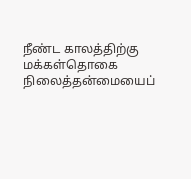நீண்ட காலத்திற்கு மக்கள்தொகை நிலைத்தன்மையைப்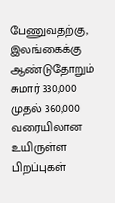பேணுவதற்கு, இலங்கைக்கு ஆண்டுதோறும் சுமார் 330,000 முதல் 360,000 வரையிலான உயிருள்ள பிறப்புகள்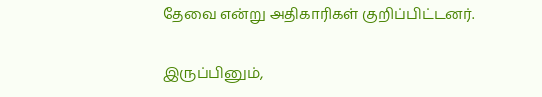தேவை என்று அதிகாரிகள் குறிப்பிட்டனர்.

இருப்பினும்,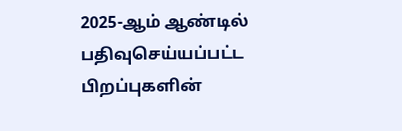2025-ஆம் ஆண்டில் பதிவுசெய்யப்பட்ட பிறப்புகளின்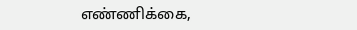எண்ணிக்கை,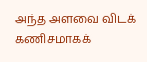அந்த அளவை விடக் கணிசமாகக்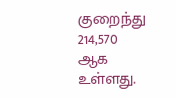குறைந்து 214,570 ஆக உள்ளது.